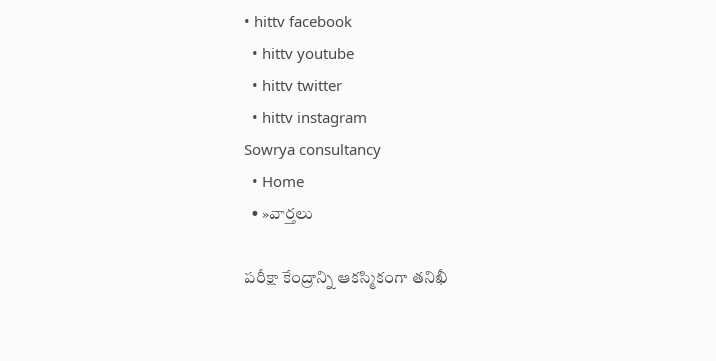• hittv facebook
  • hittv youtube
  • hittv twitter
  • hittv instagram
Sowrya consultancy
  • Home
  • »వార్తలు

పరీక్షా కేంద్రాన్ని ఆకస్మికంగా తనిఖీ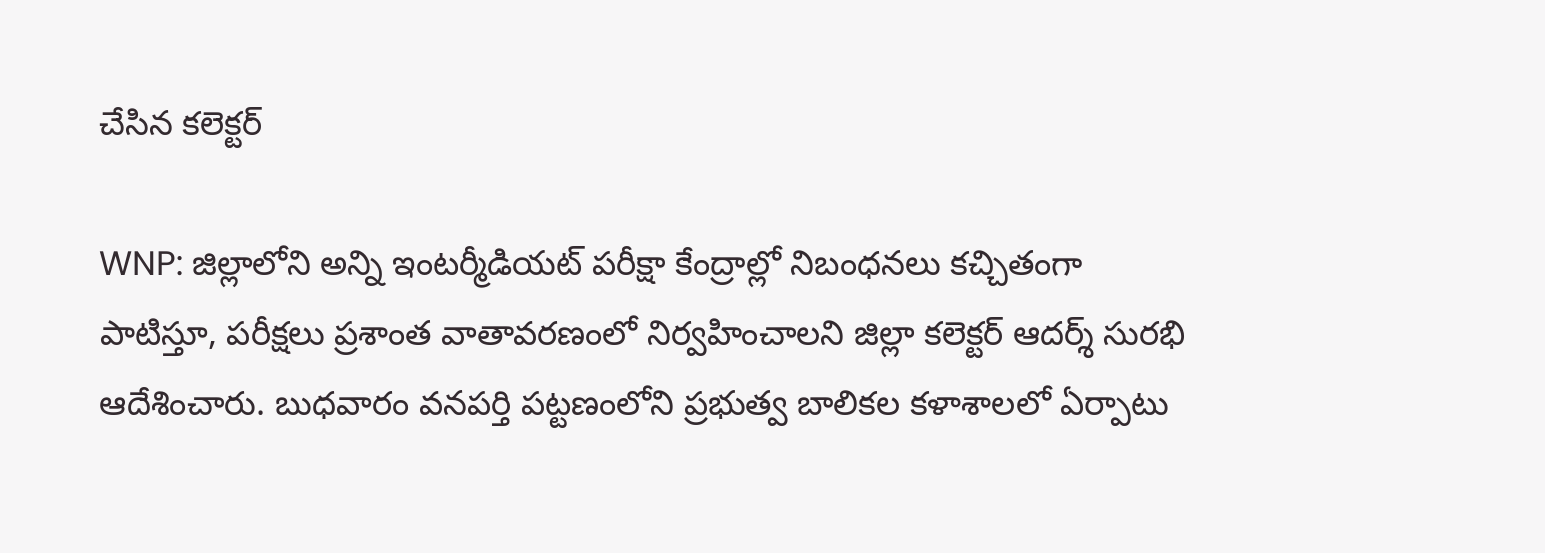చేసిన కలెక్టర్

WNP: జిల్లాలోని అన్ని ఇంటర్మీడియట్ పరీక్షా కేంద్రాల్లో నిబంధనలు కచ్చితంగా పాటిస్తూ, పరీక్షలు ప్రశాంత వాతావరణంలో నిర్వహించాలని జిల్లా కలెక్టర్ ఆదర్శ్ సురభి ఆదేశించారు. బుధవారం వనపర్తి పట్టణంలోని ప్రభుత్వ బాలికల కళాశాలలో ఏర్పాటు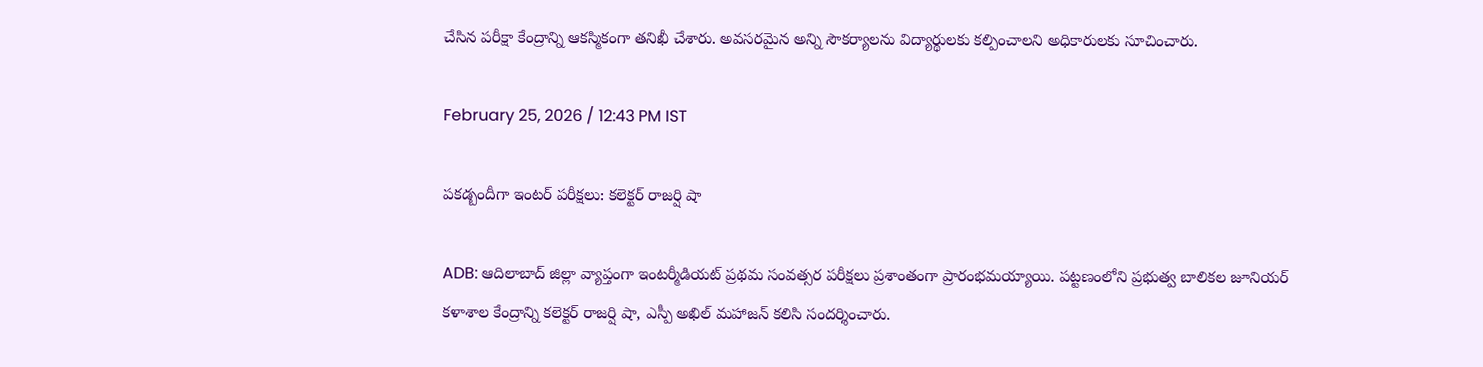చేసిన పరీక్షా కేంద్రాన్ని ఆకస్మికంగా తనిఖీ చేశారు. అవసరమైన అన్ని సౌకర్యాలను విద్యార్థులకు కల్పించాలని అధికారులకు సూచించారు.

February 25, 2026 / 12:43 PM IST

పకడ్బందీగా ఇంటర్ పరీక్షలు: కలెక్టర్ రాజర్షి షా

ADB: ఆదిలాబాద్‌ జిల్లా వ్యాప్తంగా ఇంటర్మీడియట్ ప్రథమ సంవత్సర పరీక్షలు ప్రశాంతంగా ప్రారంభమయ్యాయి. పట్టణంలోని ప్రభుత్వ బాలికల జూనియర్ కళాశాల కేంద్రాన్ని కలెక్టర్ రాజర్షి షా, ఎస్పీ అఖిల్ మహాజన్ కలిసి సందర్శించారు.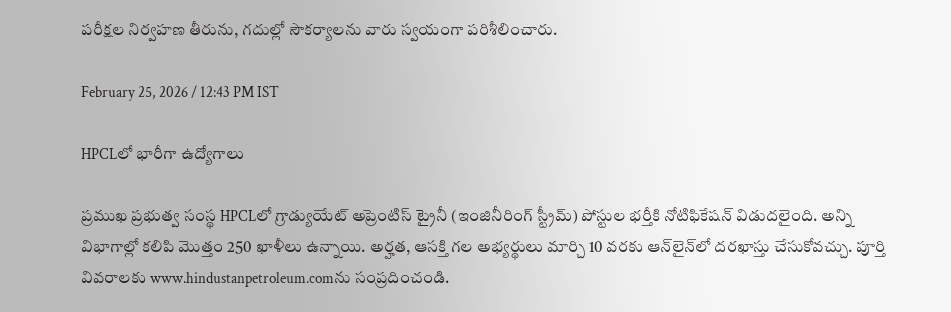పరీక్షల నిర్వహణ తీరును, గదుల్లో సౌకర్యాలను వారు స్వయంగా పరిశీలించారు.

February 25, 2026 / 12:43 PM IST

HPCLలో భారీగా ఉద్యోగాలు

ప్రముఖ ప్రభుత్వ సంస్థ HPCLలో గ్రాడ్యుయేట్ అప్రెంటిస్ ట్రైనీ (ఇంజినీరింగ్ స్ట్రీమ్) పోస్టుల భర్తీకి నోటిఫికేషన్ విడుదలైంది. అన్ని విభాగాల్లో కలిపి మొత్తం 250 ఖాళీలు ఉన్నాయి. అర్హత, ఆసక్తి గల అభ్యర్థులు మార్చి 10 వరకు ఆన్‌లైన్‌లో దరఖాస్తు చేసుకోవచ్చు. పూర్తి వివరాలకు www.hindustanpetroleum.comను సంప్రదించండి.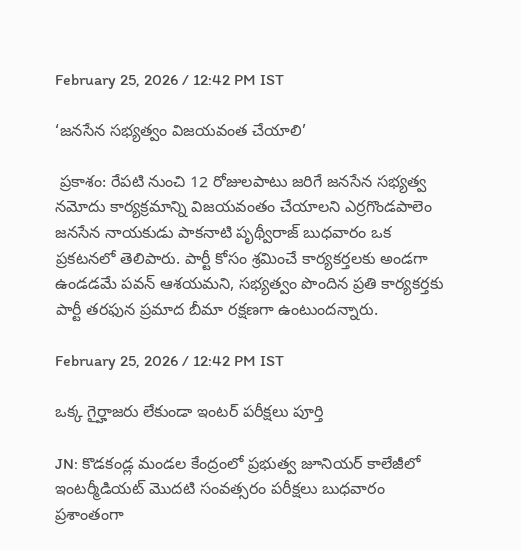February 25, 2026 / 12:42 PM IST

‘జనసేన సభ్యత్వం విజయవంత చేయాలి’

 ప్రకాశం: రేపటి నుంచి 12 రోజులపాటు జరిగే జనసేన సభ్యత్వ నమోదు కార్యక్రమాన్ని విజయవంతం చేయాలని ఎర్రగొండపాలెం జనసేన నాయకుడు పాకనాటి పృథ్వీరాజ్ బుధవారం ఒక ప్రకటనలో తెలిపారు. పార్టీ కోసం శ్రమించే కార్యకర్తలకు అండగా ఉండడమే పవన్ ఆశయమని, సభ్యత్వం పొందిన ప్రతి కార్యకర్తకు పార్టీ తరఫున ప్రమాద బీమా రక్షణగా ఉంటుందన్నారు.

February 25, 2026 / 12:42 PM IST

ఒక్క గైర్హాజరు లేకుండా ఇంటర్ పరీక్షలు పూర్తి

JN: కొడకండ్ల మండల కేంద్రంలో ప్రభుత్వ జూనియర్ కాలేజీలో ఇంటర్మీడియట్ మొదటి సంవత్సరం పరీక్షలు బుధవారం ప్రశాంతంగా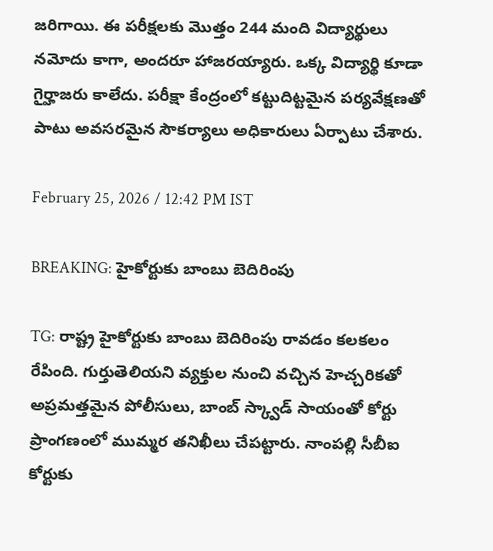జరిగాయి. ఈ పరీక్షలకు మొత్తం 244 మంది విద్యార్థులు నమోదు కాగా, అందరూ హాజరయ్యారు. ఒక్క విద్యార్థి కూడా గైర్హాజరు కాలేదు. పరీక్షా కేంద్రంలో కట్టుదిట్టమైన పర్యవేక్షణతో పాటు అవసరమైన సౌకర్యాలు అధికారులు ఏర్పాటు చేశారు.

February 25, 2026 / 12:42 PM IST

BREAKING: హైకోర్టుకు బాంబు బెదిరింపు

TG: రాష్ట్ర హైకోర్టుకు బాంబు బెదిరింపు రావడం కలకలం రేపింది. గుర్తుతెలియని వ్యక్తుల నుంచి వచ్చిన హెచ్చరికతో అప్రమత్తమైన పోలీసులు, బాంబ్ స్క్వాడ్ సాయంతో కోర్టు ప్రాంగణంలో ముమ్మర తనిఖీలు చేపట్టారు. నాంపల్లి సీబీఐ కోర్టుకు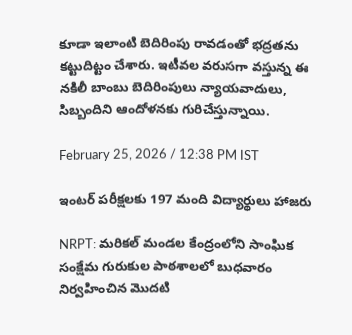కూడా ఇలాంటి బెదిరింపు రావడంతో భద్రతను కట్టుదిట్టం చేశారు. ఇటీవల వరుసగా వస్తున్న ఈ నకిలీ బాంబు బెదిరింపులు న్యాయవాదులు, సిబ్బందిని ఆందోళనకు గురిచేస్తున్నాయి.

February 25, 2026 / 12:38 PM IST

ఇంటర్ పరీక్షలకు 197 మంది విద్యార్థులు హాజరు

NRPT: మరికల్ మండల కేంద్రంలోని సాంఘిక సంక్షేమ గురుకుల పాఠశాలలో బుధవారం నిర్వహించిన మొదటి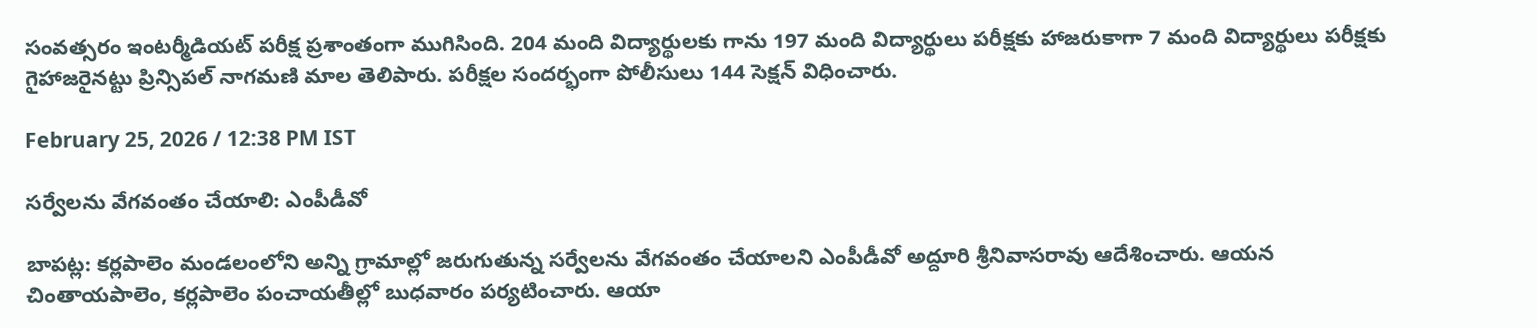సంవత్సరం ఇంటర్మీడియట్ పరీక్ష ప్రశాంతంగా ముగిసింది. 204 మంది విద్యార్థులకు గాను 197 మంది విద్యార్థులు పరీక్షకు హాజరుకాగా 7 మంది విద్యార్థులు పరీక్షకు గైహాజరైనట్టు ప్రిన్సిపల్ నాగమణి మాల తెలిపారు. పరీక్షల సందర్భంగా పోలీసులు 144 సెక్షన్ విధించారు.

February 25, 2026 / 12:38 PM IST

సర్వేలను వేగవంతం చేయాలి: ఎంపీడీవో

బాపట్ల: కర్లపాలెం మండలంలోని అన్ని గ్రామాల్లో జరుగుతున్న సర్వేలను వేగవంతం చేయాలని ఎంపీడీవో అద్దూరి శ్రీనివాసరావు ఆదేశించారు. ఆయన చింతాయపాలెం, కర్లపాలెం పంచాయతీల్లో బుధవారం పర్యటించారు. ఆయా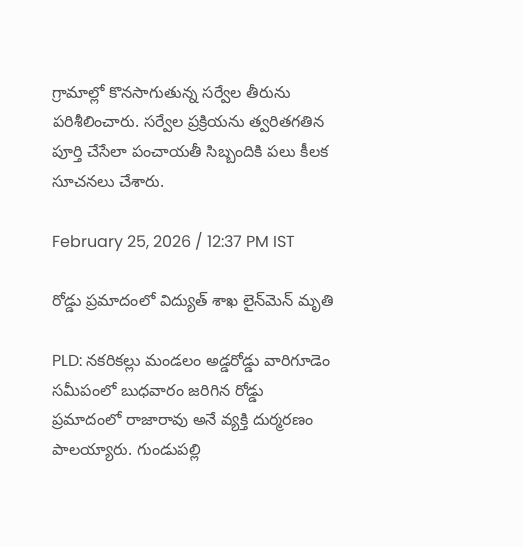గ్రామాల్లో కొనసాగుతున్న సర్వేల తీరును పరిశీలించారు. సర్వేల ప్రక్రియను త్వరితగతిన పూర్తి చేసేలా పంచాయతీ సిబ్బందికి పలు కీలక సూచనలు చేశారు.

February 25, 2026 / 12:37 PM IST

రోడ్డు ప్రమాదంలో విద్యుత్ శాఖ లైన్‌మెన్ మృతి

PLD: నకరికల్లు మండలం అడ్డరోడ్డు వారిగూడెం సమీపంలో బుధవారం జరిగిన రోడ్డు ప్రమాదంలో రాజారావు అనే వ్యక్తి దుర్మరణం పాలయ్యారు. గుండుపల్లి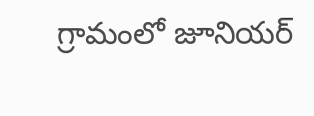గ్రామంలో జూనియర్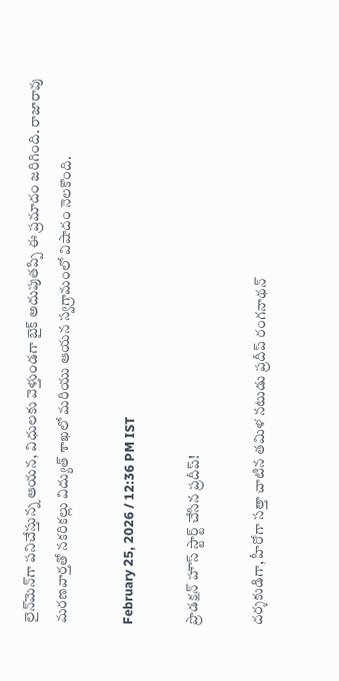లైన్‌మెన్‌గా పనిచేస్తున్న ఆయన, విధులకు వెళ్తుండగా బైక్ అదుపుతప్పి ఈ ప్రమాదం జరిగింది. రాజారావు మరణవార్తతో నకరికల్లు విద్యుత్ శాఖలో మరియు ఆయన స్వగ్రామంలో విషాదం నెలకొంది.

February 25, 2026 / 12:36 PM IST

ప్రొడక్షన్ హౌస్ స్టార్ట్ చేసిన ప్రదీప్!

దర్శకుడిగా, హీరోగా సత్తా చాటిన తమిళ నటుడు ప్రదీప్ రంగనాథన్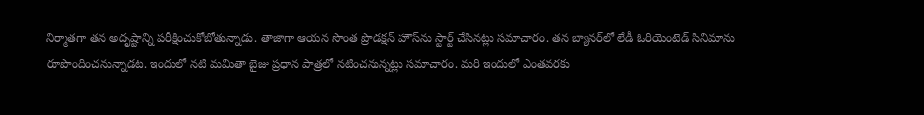నిర్మాతగా తన అదృష్టాన్ని పరీక్షించుకోబోతున్నాడు. తాజాగా ఆయన సొంత ప్రొడక్షన్ హౌస్‌ను స్టార్ట్ చేసినట్లు సమాచారం. తన బ్యానర్‌లో లేడీ ఓరియెంటెడ్ సినిమాను రూపొందించనున్నాడట. ఇందులో నటి మమితా బైజు ప్రధాన పాత్రలో నటించనున్నట్లు సమాచారం. మరి ఇందులో ఎంతవరకు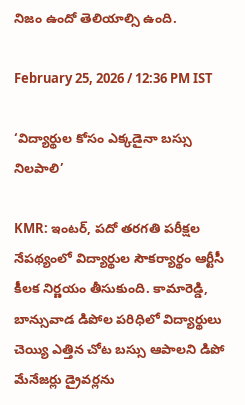నిజం ఉందో తెలియాల్సి ఉంది.

February 25, 2026 / 12:36 PM IST

‘విద్యార్థుల కోసం ఎక్కడైనా బస్సు నిలపాలి’

KMR: ఇంటర్, పదో తరగతి పరీక్షల నేపథ్యంలో విద్యార్థుల సౌకర్యార్థం ఆర్టీసీ కీలక నిర్ణయం తీసుకుంది. కామారెడ్డి, బాన్సువాడ డిపోల పరిధిలో విద్యార్థులు చెయ్యి ఎత్తిన చోట బస్సు ఆపాలని డిపో మేనేజర్లు డ్రైవర్లను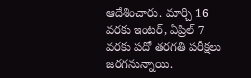ఆదేశించారు. మార్చి 16 వరకు ఇంటర్, ఏప్రిల్ 7 వరకు పదో తరగతి పరీక్షలు జరగనున్నాయి.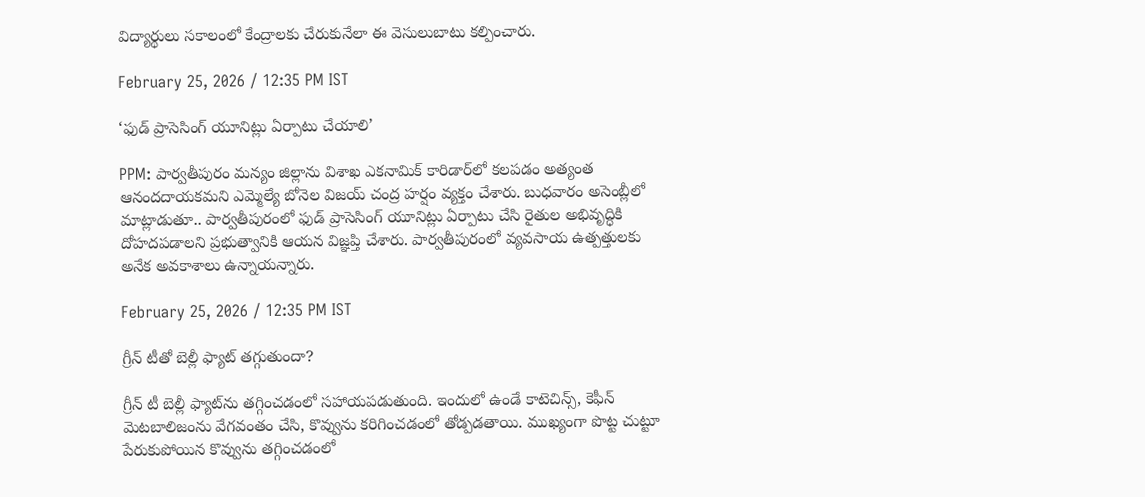విద్యార్థులు సకాలంలో కేంద్రాలకు చేరుకునేలా ఈ వెసులుబాటు కల్పించారు.

February 25, 2026 / 12:35 PM IST

‘ఫుడ్ ప్రాసెసింగ్ యూనిట్లు ఏర్పాటు చేయాలి’

PPM: పార్వతీపురం మన్యం జిల్లాను విశాఖ ఎకనామిక్ కారిడార్‌లో కలపడం అత్యంత ఆనందదాయకమని ఎమ్మెల్యే బోనెల విజయ్ చంద్ర హర్షం వ్యక్తం చేశారు. బుధవారం అసెంబ్లీలో మాట్లాడుతూ.. పార్వతీపురంలో ఫుడ్ ప్రాసెసింగ్ యూనిట్లు ఏర్పాటు చేసి రైతుల అభివృద్ధికి దోహదపడాలని ప్రభుత్వానికి ఆయన విజ్ఞప్తి చేశారు. పార్వతీపురంలో వ్యవసాయ ఉత్పత్తులకు అనేక అవకాశాలు ఉన్నాయన్నారు.

February 25, 2026 / 12:35 PM IST

గ్రీన్ టీతో బెల్లీ ఫ్యాట్‌ తగ్గుతుందా?

గ్రీన్ టీ బెల్లీ ఫ్యాట్‌ను తగ్గించడంలో సహాయపడుతుంది. ఇందులో ఉండే కాటెచిన్స్, కెఫీన్ మెటబాలిజంను వేగవంతం చేసి, కొవ్వును కరిగించడంలో తోడ్పడతాయి. ముఖ్యంగా పొట్ట చుట్టూ పేరుకుపోయిన కొవ్వును తగ్గించడంలో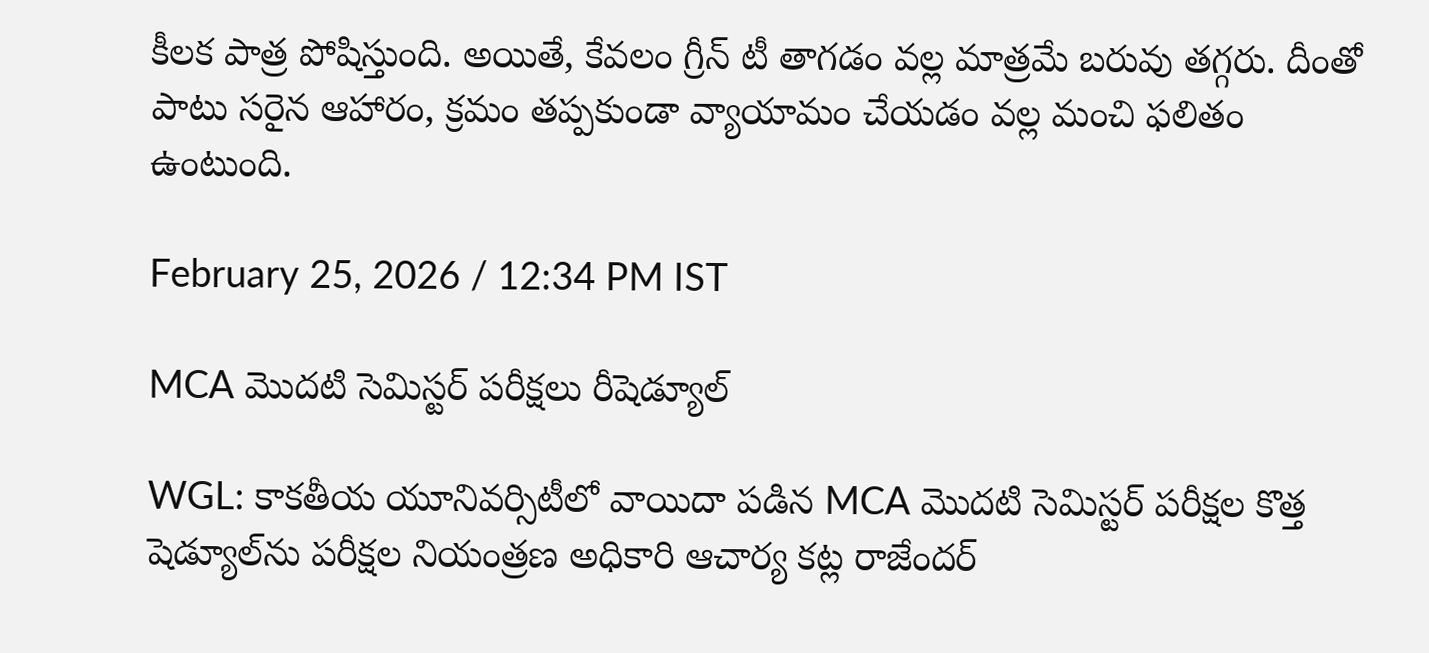కీలక పాత్ర పోషిస్తుంది. అయితే, కేవలం గ్రీన్ టీ తాగడం వల్ల మాత్రమే బరువు తగ్గరు. దీంతో పాటు సరైన ఆహారం, క్రమం తప్పకుండా వ్యాయామం చేయడం వల్ల మంచి ఫలితం ఉంటుంది.

February 25, 2026 / 12:34 PM IST

MCA మొదటి సెమిస్టర్ పరీక్షలు రీషెడ్యూల్

WGL: కాకతీయ యూనివర్సిటీలో వాయిదా పడిన MCA మొదటి సెమిస్టర్ పరీక్షల కొత్త షెడ్యూల్‌ను పరీక్షల నియంత్రణ అధికారి ఆచార్య కట్ల రాజేందర్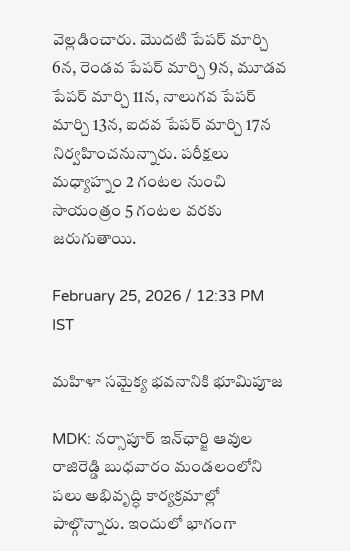వెల్లడించారు. మొదటి పేపర్ మార్చి 6న, రెండవ పేపర్ మార్చి 9న, మూడవ పేపర్ మార్చి 11న, నాలుగవ పేపర్ మార్చి 13న, ఐదవ పేపర్ మార్చి 17న నిర్వహించనున్నారు. పరీక్షలు మధ్యాహ్నం 2 గంటల నుంచి సాయంత్రం 5 గంటల వరకు జరుగుతాయి.

February 25, 2026 / 12:33 PM IST

మహిళా సమైక్య భవనానికి భూమిపూజ

MDK: నర్సాపూర్ ఇన్‌ఛార్జి ఆవుల రాజిరెడ్డి బుధవారం మండలంలోని పలు అభివృద్ధి కార్యక్రమాల్లో పాల్గొన్నారు. ఇందులో భాగంగా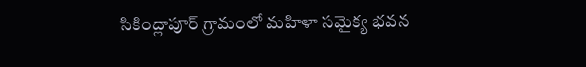సికింద్లాపూర్ గ్రామంలో మహిళా సమైక్య భవన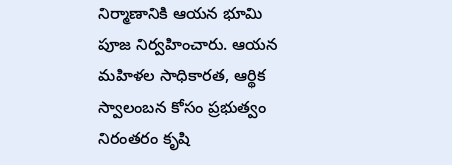నిర్మాణానికి ఆయన భూమి పూజ నిర్వహించారు. ఆయన మహిళల సాధికారత, ఆర్థిక స్వాలంబన కోసం ప్రభుత్వం నిరంతరం కృషి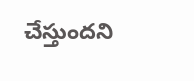చేస్తుందని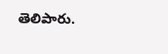తెలిపారు.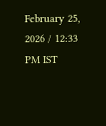February 25, 2026 / 12:33 PM IST